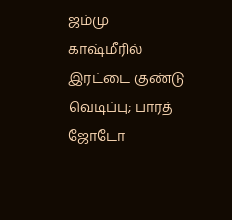ஜம்மு காஷ்மீரில் இரட்டை குண்டு வெடிப்பு; பாரத் ஜோடோ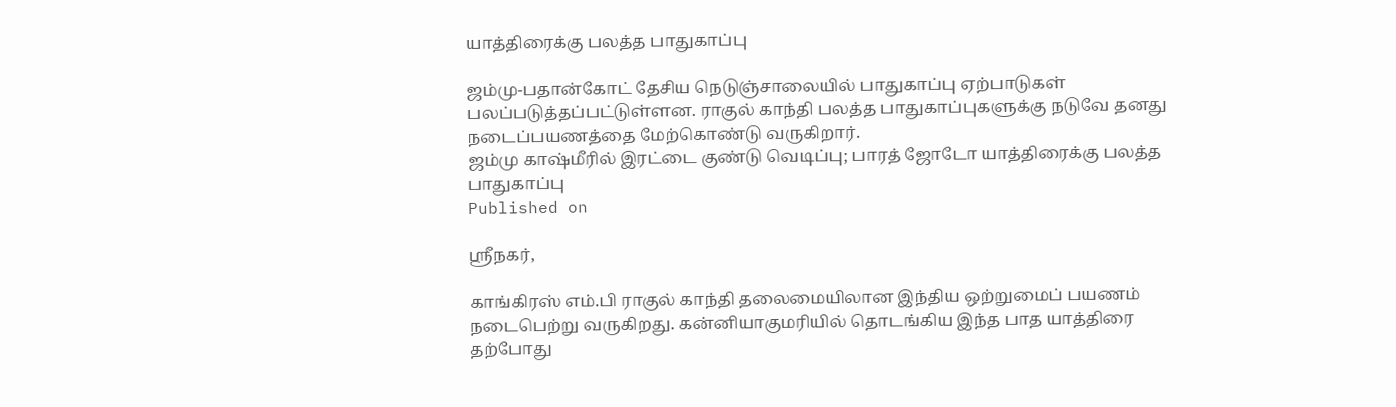யாத்திரைக்கு பலத்த பாதுகாப்பு

ஜம்மு-பதான்கோட் தேசிய நெடுஞ்சாலையில் பாதுகாப்பு ஏற்பாடுகள் பலப்படுத்தப்பட்டுள்ளன. ராகுல் காந்தி பலத்த பாதுகாப்புகளுக்கு நடுவே தனது நடைப்பயணத்தை மேற்கொண்டு வருகிறார்.
ஜம்மு காஷ்மீரில் இரட்டை குண்டு வெடிப்பு; பாரத் ஜோடோ யாத்திரைக்கு பலத்த பாதுகாப்பு
Published on

ஸ்ரீநகர்,

காங்கிரஸ் எம்.பி ராகுல் காந்தி தலைமையிலான இந்திய ஒற்றுமைப் பயணம் நடைபெற்று வருகிறது. கன்னியாகுமரியில் தொடங்கிய இந்த பாத யாத்திரை தற்போது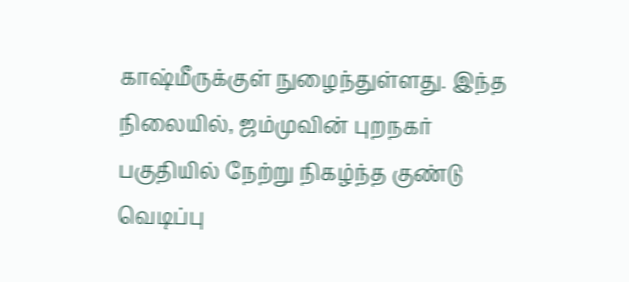காஷ்மீருக்குள் நுழைந்துள்ளது. இந்த நிலையில், ஜம்முவின் புறநகர் பகுதியில் நேற்று நிகழ்ந்த குண்டு வெடிப்பு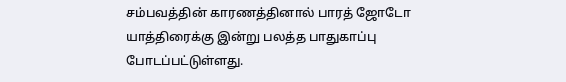சம்பவத்தின் காரணத்தினால் பாரத் ஜோடோ யாத்திரைக்கு இன்று பலத்த பாதுகாப்பு போடப்பட்டுள்ளது.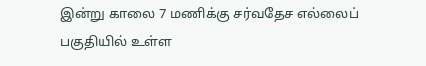இன்று காலை 7 மணிக்கு சர்வதேச எல்லைப் பகுதியில் உள்ள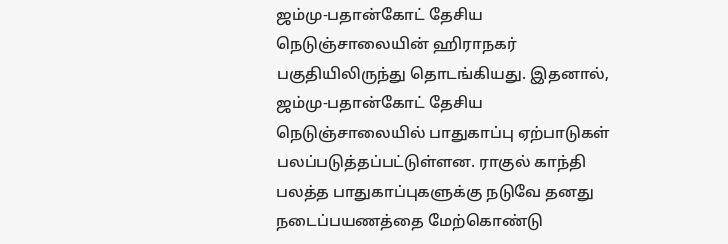ஜம்மு-பதான்கோட் தேசிய நெடுஞ்சாலையின் ஹிராநகர் பகுதியிலிருந்து தொடங்கியது. இதனால், ஜம்மு-பதான்கோட் தேசிய நெடுஞ்சாலையில் பாதுகாப்பு ஏற்பாடுகள் பலப்படுத்தப்பட்டுள்ளன. ராகுல் காந்தி பலத்த பாதுகாப்புகளுக்கு நடுவே தனது நடைப்பயணத்தை மேற்கொண்டு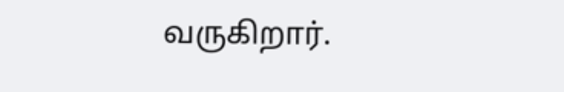வருகிறார்.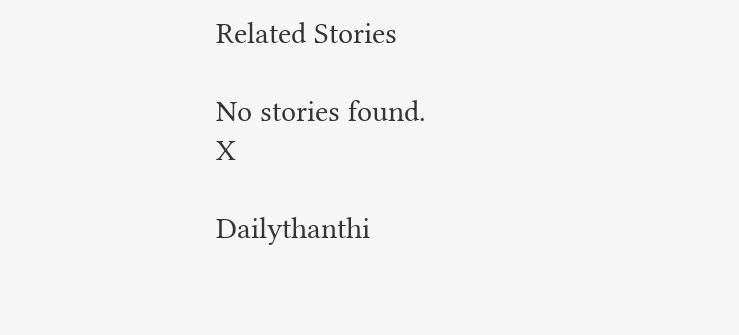Related Stories

No stories found.
X

Dailythanthi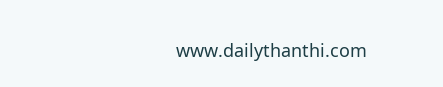www.dailythanthi.com